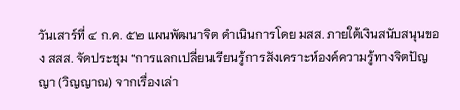วันเสาร์ที่ ๔ ก.ค. ๕๒ แผนพัฒนาจิต ดำเนินการโดย มสส. ภายใต้เงินสนับสนุนของ สสส. จัดประชุม “การแลกเปลี่ยนเรียนรู้การสังเคราะห์องค์ความรู้ทางจิตปัญญา (วิญญาณ) จากเรื่องเล่า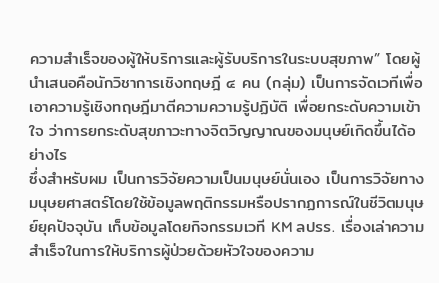ความสำเร็จของผู้ให้บริการและผู้รับบริการในระบบสุขภาพ” โดยผู้นำเสนอคือนักวิชาการเชิงทฤษฎี ๔ คน (กลุ่ม) เป็นการจัดเวทีเพื่อเอาความรู้เชิงทฤษฎีมาตีความความรู้ปฏิบัติ เพื่อยกระดับความเข้าใจ ว่าการยกระดับสุขภาวะทางจิตวิญญาณของมนุษย์เกิดขึ้นได้อย่างไร
ซึ่งสำหรับผม เป็นการวิจัยความเป็นมนุษย์นั่นเอง เป็นการวิจัยทางมนุษยศาสตร์โดยใช้ข้อมูลพฤติกรรมหรือปรากฏการณ์ในชีวิตมนุษย์ยุคปัจจุบัน เก็บข้อมูลโดยกิจกรรมเวที KM ลปรร. เรื่องเล่าความสำเร็จในการให้บริการผู้ป่วยด้วยหัวใจของความ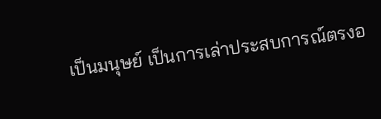เป็นมนุษย์ เป็นการเล่าประสบการณ์ตรงอ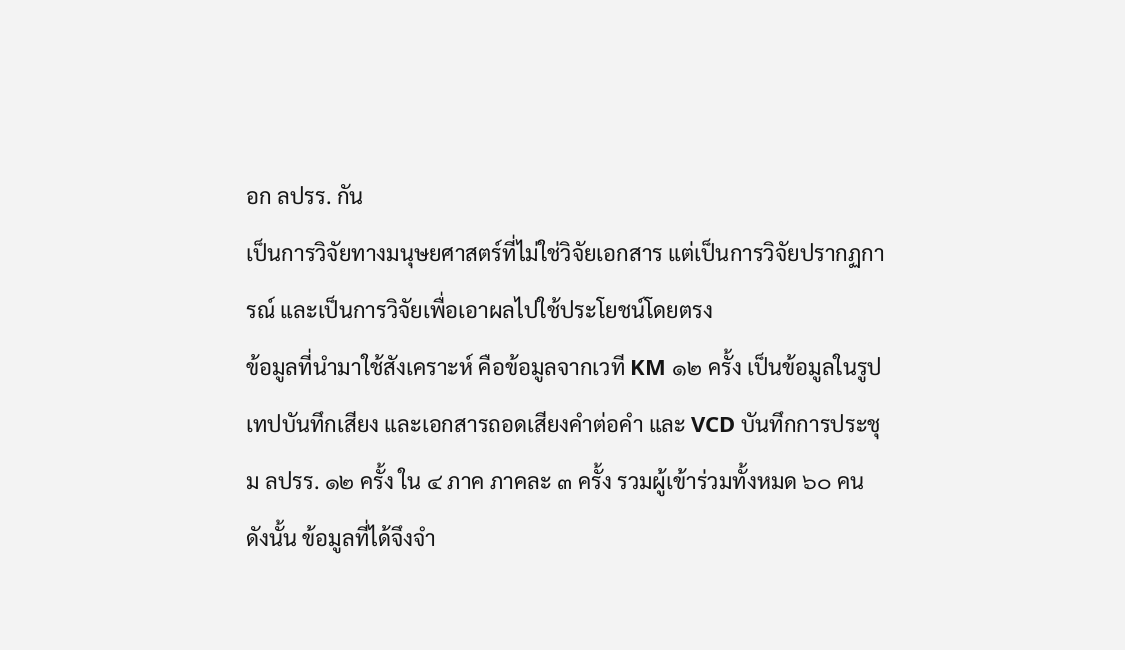อก ลปรร. กัน
เป็นการวิจัยทางมนุษยศาสตร์ที่ไม่ใช่วิจัยเอกสาร แต่เป็นการวิจัยปรากฏการณ์ และเป็นการวิจัยเพื่อเอาผลไปใช้ประโยชน์โดยตรง
ข้อมูลที่นำมาใช้สังเคราะห์ คือข้อมูลจากเวที KM ๑๒ ครั้ง เป็นข้อมูลในรูปเทปบันทึกเสียง และเอกสารถอดเสียงคำต่อคำ และ VCD บันทึกการประชุม ลปรร. ๑๒ ครั้ง ใน ๔ ภาค ภาคละ ๓ ครั้ง รวมผู้เข้าร่วมทั้งหมด ๖๐ คน ดังนั้น ข้อมูลที่ได้จึงจำ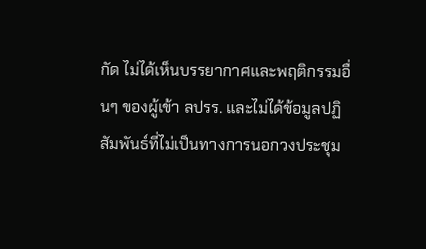กัด ไม่ได้เห็นบรรยากาศและพฤติกรรมอื่นๆ ของผู้เข้า ลปรร. และไม่ได้ข้อมูลปฏิสัมพันธ์ที่ไม่เป็นทางการนอกวงประชุม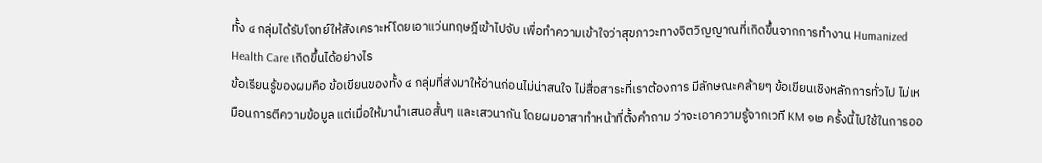ทั้ง ๔ กลุ่มได้รับโจทย์ให้สังเคราะห์โดยเอาแว่นทฤษฎีเข้าไปจับ เพื่อทำความเข้าใจว่าสุขภาวะทางจิตวิญญาณที่เกิดขึ้นจากการทำงาน Humanized Health Care เกิดขึ้นได้อย่างไร
ข้อเรียนรู้ของผมคือ ข้อเขียนของทั้ง ๔ กลุ่มที่ส่งมาให้อ่านก่อนไม่น่าสนใจ ไม่สื่อสาระที่เราต้องการ มีลักษณะคล้ายๆ ข้อเขียนเชิงหลักการทั่วไป ไม่เหมือนการตีความข้อมูล แต่เมื่อให้มานำเสนอสั้นๆ และเสวนากัน โดยผมอาสาทำหน้าที่ตั้งคำถาม ว่าจะเอาความรู้จากเวที KM ๑๒ ครั้งนี้ไปใช้ในการออ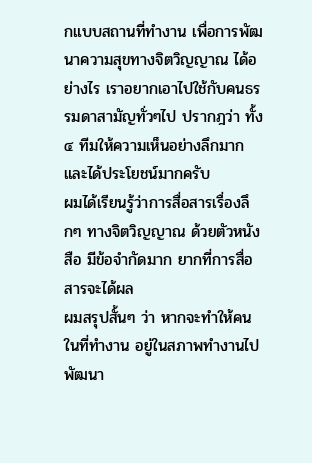กแบบสถานที่ทำงาน เพื่อการพัฒนาความสุขทางจิตวิญญาณ ได้อย่างไร เราอยากเอาไปใช้กับคนธรรมดาสามัญทั่วๆไป ปรากฎว่า ทั้ง ๔ ทีมให้ความเห็นอย่างลึกมาก และได้ประโยชน์มากครับ
ผมได้เรียนรู้ว่าการสื่อสารเรื่องลึกๆ ทางจิตวิญญาณ ด้วยตัวหนังสือ มีข้อจำกัดมาก ยากที่การสื่อสารจะได้ผล
ผมสรุปสั้นๆ ว่า หากจะทำให้คนในที่ทำงาน อยู่ในสภาพทำงานไป พัฒนา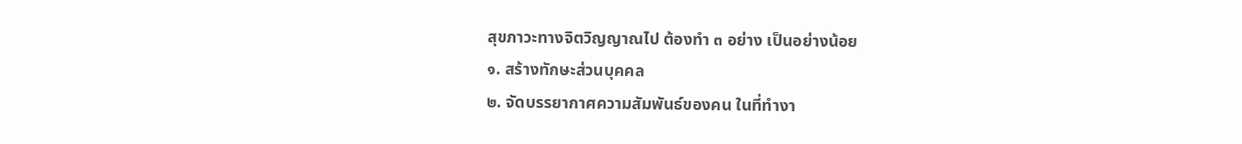สุขภาวะทางจิตวิญญาณไป ต้องทำ ๓ อย่าง เป็นอย่างน้อย
๑. สร้างทักษะส่วนบุคคล
๒. จัดบรรยากาศความสัมพันธ์ของคน ในที่ทำงา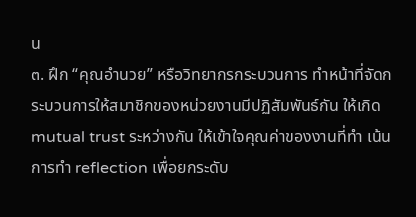น
๓. ฝึก “คุณอำนวย” หรือวิทยากรกระบวนการ ทำหน้าที่จัดกระบวนการให้สมาชิกของหน่วยงานมีปฏิสัมพันธ์กัน ให้เกิด mutual trust ระหว่างกัน ให้เข้าใจคุณค่าของงานที่ทำ เน้นการทำ reflection เพื่อยกระดับ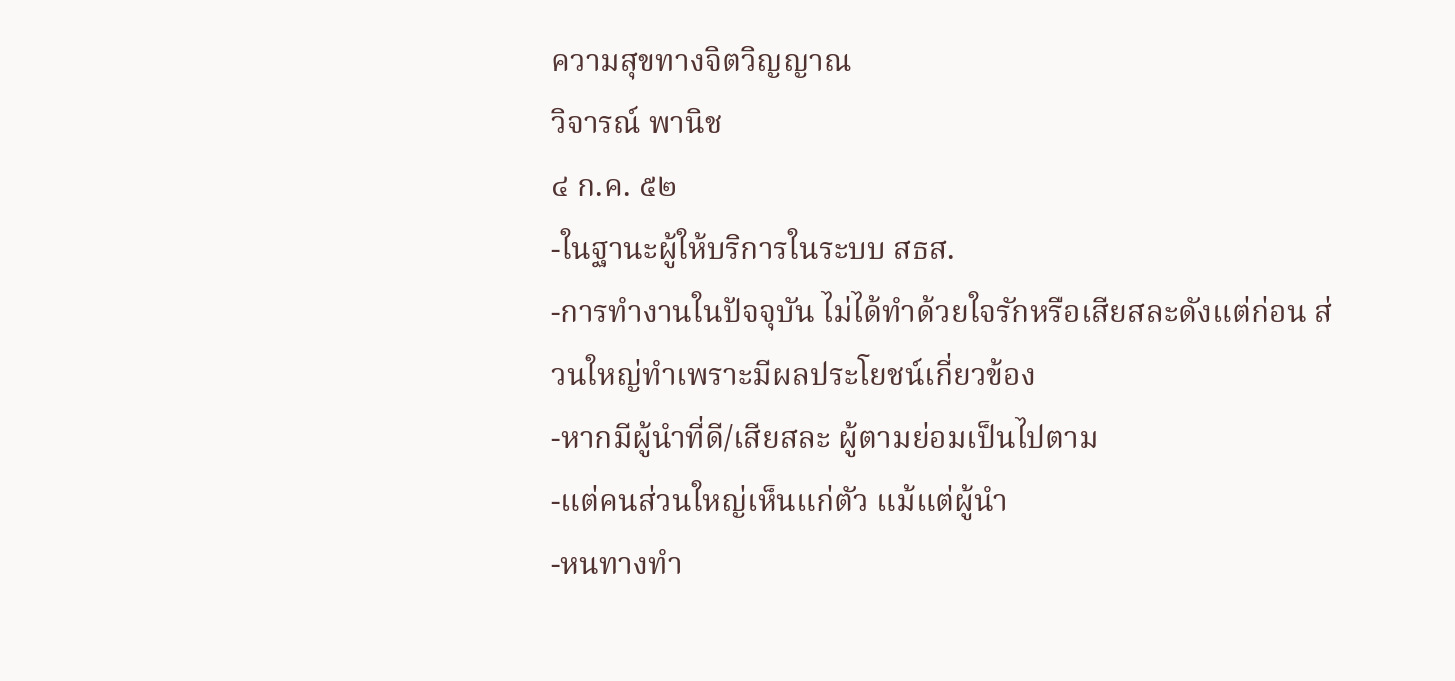ความสุขทางจิตวิญญาณ
วิจารณ์ พานิช
๔ ก.ค. ๕๒
-ในฐานะผู้ให้บริการในระบบ สธส.
-การทำงานในปัจจุบัน ไม่ได้ทำด้วยใจรักหรือเสียสละดังแต่ก่อน ส่วนใหญ่ทำเพราะมีผลประโยชน์เกี่ยวข้อง
-หากมีผู้นำที่ดี/เสียสละ ผู้ตามย่อมเป็นไปตาม
-แต่คนส่วนใหญ่เห็นแก่ตัว แม้แต่ผู้นำ
-หนทางทำ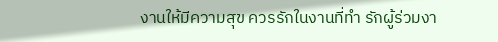งานให้มีความสุข ควรรักในงานที่ทำ รักผู้ร่วมงา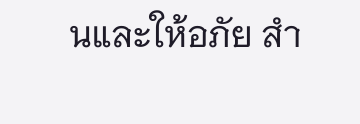นและให้อภัย สำ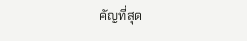คัญที่สุด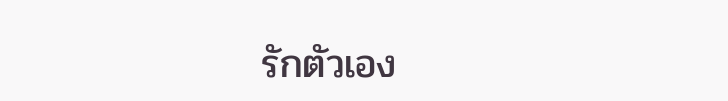รักตัวเอง